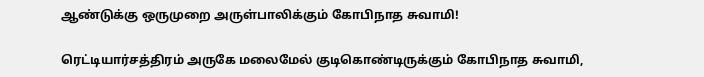ஆண்டுக்கு ஒருமுறை அருள்பாலிக்கும் கோபிநாத சுவாமி!

ரெட்டியார்சத்திரம் அருகே மலைமேல் குடிகொண்டிருக்கும் கோபிநாத சுவாமி,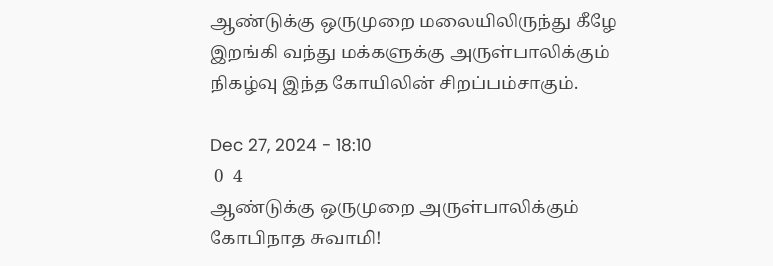ஆண்டுக்கு ஒருமுறை மலையிலிருந்து கீழே இறங்கி வந்து மக்களுக்கு அருள்பாலிக்கும் நிகழ்வு இந்த கோயிலின் சிறப்பம்சாகும்.

Dec 27, 2024 - 18:10
 0  4
ஆண்டுக்கு ஒருமுறை அருள்பாலிக்கும் கோபிநாத சுவாமி!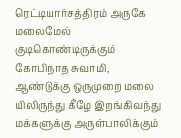ரெட்டியார்சத்திரம் அருகே மலைமேல் குடிகொண்டிருக்கும் கோபிநாத சுவாமி, ஆண்டுக்கு ஒருமுறை மலை யிலிருந்து கீழே இறங்கிவந்து மக்களுக்கு அருள்பாலிக்கும்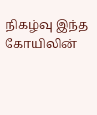நிகழ்வு இந்த கோயிலின்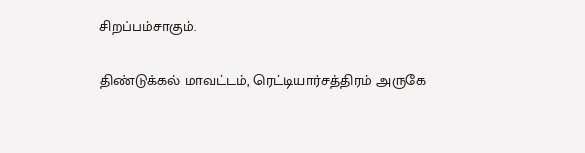சிறப்பம்சாகும்.

திண்டுக்கல் மாவட்டம், ரெட்டியார்சத்திரம் அருகே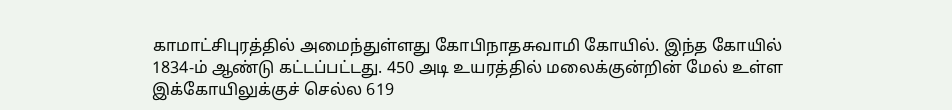காமாட்சிபுரத்தில் அமைந்துள்ளது கோபிநாதசுவாமி கோயில். இந்த கோயில் 1834-ம் ஆண்டு கட்டப்பட்டது. 450 அடி உயரத்தில் மலைக்குன்றின் மேல் உள்ள இக்கோயிலுக்குச் செல்ல 619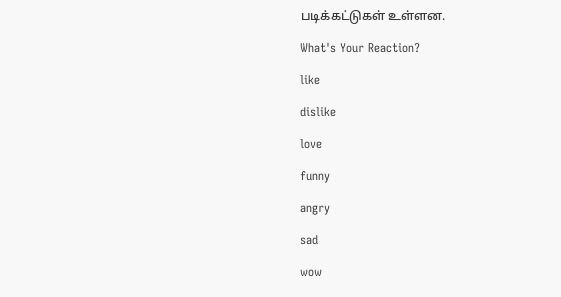படிக்கட்டுகள் உள்ளன.

What's Your Reaction?

like

dislike

love

funny

angry

sad

wow